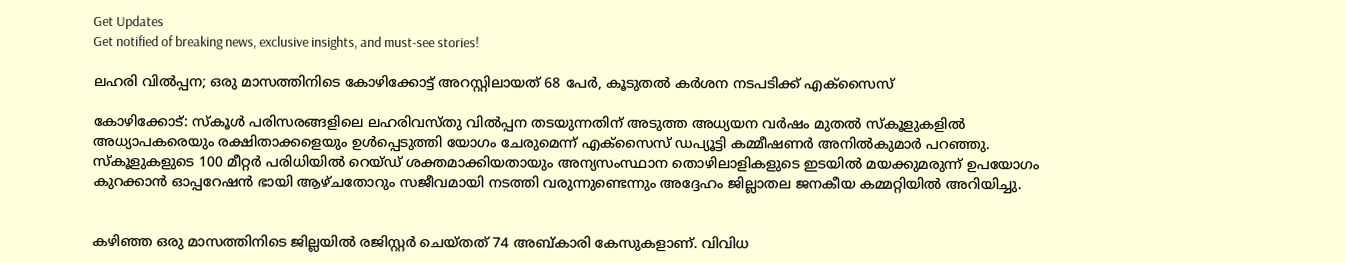Get Updates
Get notified of breaking news, exclusive insights, and must-see stories!

ലഹരി വില്‍പ്പന; ഒരു മാസത്തിനിടെ കോഴിക്കോട്ട് അറസ്റ്റിലായത് 68 പേര്‍, കൂടുതല്‍ കര്‍ശന നടപടിക്ക് എക്‌സൈസ്

കോഴിക്കോട്: സ്‌കൂള്‍ പരിസരങ്ങളിലെ ലഹരിവസ്തു വില്‍പ്പന തടയുന്നതിന് അടുത്ത അധ്യയന വര്‍ഷം മുതല്‍ സ്‌കൂളുകളില്‍ അധ്യാപകരെയും രക്ഷിതാക്കളെയും ഉള്‍പ്പെടുത്തി യോഗം ചേരുമെന്ന് എക്‌സൈസ് ഡപ്യൂട്ടി കമ്മീഷണര്‍ അനില്‍കുമാര്‍ പറഞ്ഞു. സ്‌കൂളുകളുടെ 100 മീറ്റര്‍ പരിധിയില്‍ റെയ്ഡ് ശക്തമാക്കിയതായും അന്യസംസ്ഥാന തൊഴിലാളികളുടെ ഇടയില്‍ മയക്കുമരുന്ന് ഉപയോഗം കുറക്കാന്‍ ഓപ്പറേഷന്‍ ഭായി ആഴ്ചതോറും സജീവമായി നടത്തി വരുന്നുണ്ടെന്നും അദ്ദേഹം ജില്ലാതല ജനകീയ കമ്മറ്റിയില്‍ അറിയിച്ചു.


കഴിഞ്ഞ ഒരു മാസത്തിനിടെ ജില്ലയില്‍ രജിസ്റ്റര്‍ ചെയ്തത് 74 അബ്കാരി കേസുകളാണ്. വിവിധ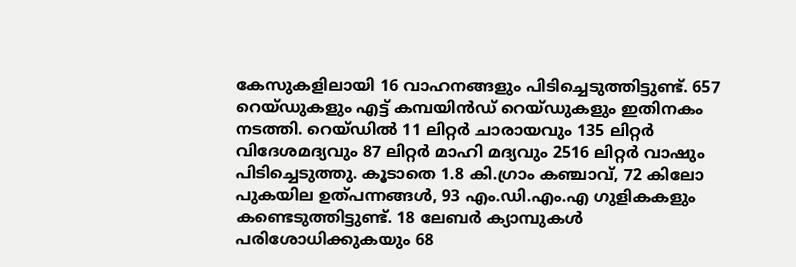കേസുകളിലായി 16 വാഹനങ്ങളും പിടിച്ചെടുത്തിട്ടുണ്ട്. 657 റെയ്ഡുകളും എട്ട് കമ്പയിന്‍ഡ് റെയ്ഡുകളും ഇതിനകം നടത്തി. റെയ്ഡില്‍ 11 ലിറ്റര്‍ ചാരായവും 135 ലിറ്റര്‍ വിദേശമദ്യവും 87 ലിറ്റര്‍ മാഹി മദ്യവും 2516 ലിറ്റര്‍ വാഷും പിടിച്ചെടുത്തു. കൂടാതെ 1.8 കി.ഗ്രാം കഞ്ചാവ്, 72 കിലോ പുകയില ഉത്പന്നങ്ങള്‍, 93 എം.ഡി.എം.എ ഗുളികകളും കണ്ടെടുത്തിട്ടുണ്ട്. 18 ലേബര്‍ ക്യാമ്പുകള്‍ പരിശോധിക്കുകയും 68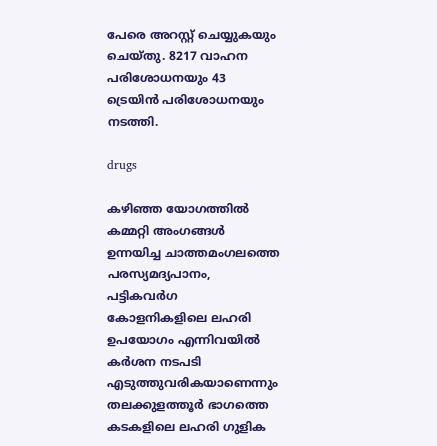പേരെ അറസ്റ്റ് ചെയ്യുകയും ചെയ്തു. 8217 വാഹന പരിശോധനയും 43 ട്രെയിന്‍ പരിശോധനയും നടത്തി.

drugs

കഴിഞ്ഞ യോഗത്തില്‍ കമ്മറ്റി അംഗങ്ങള്‍ ഉന്നയിച്ച ചാത്തമംഗലത്തെ പരസ്യമദ്യപാനം, പട്ടികവര്‍ഗ കോളനികളിലെ ലഹരി ഉപയോഗം എന്നിവയില്‍ കര്‍ശന നടപടി എടുത്തുവരികയാണെന്നും തലക്കുളത്തൂര്‍ ഭാഗത്തെ കടകളിലെ ലഹരി ഗുളിക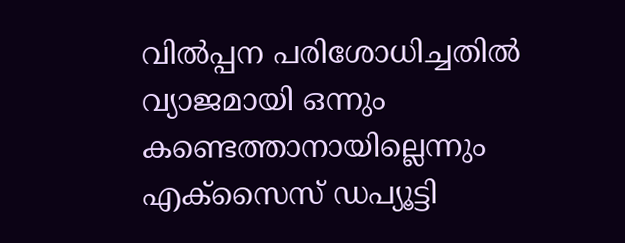വില്‍പ്പന പരിശോധിച്ചതില്‍ വ്യാജമായി ഒന്നും കണ്ടെത്താനായില്ലെന്നും എക്‌സൈസ് ഡപ്യൂട്ടി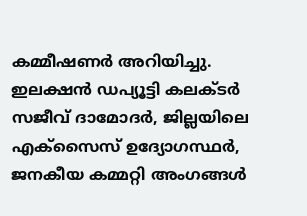കമ്മീഷണര്‍ അറിയിച്ചു. ഇലക്ഷന്‍ ഡപ്യൂട്ടി കലക്ടര്‍ സജീവ് ദാമോദര്‍, ജില്ലയിലെ എക്‌സൈസ് ഉദ്യോഗസ്ഥര്‍, ജനകീയ കമ്മറ്റി അംഗങ്ങള്‍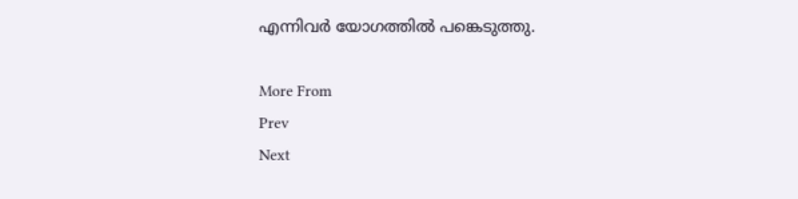എന്നിവര്‍ യോഗത്തില്‍ പങ്കെടുത്തു.

More From
Prev
Next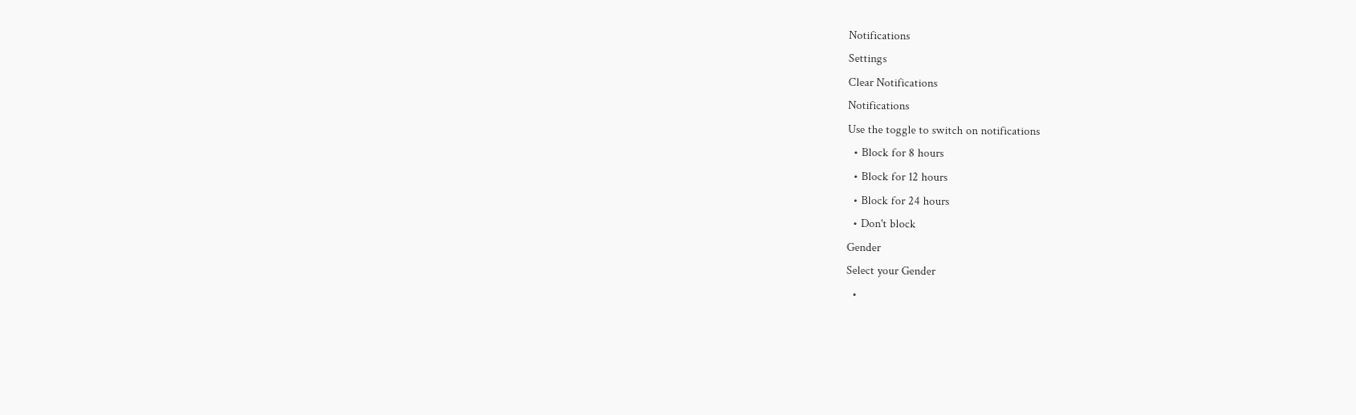Notifications
Settings
Clear Notifications
Notifications
Use the toggle to switch on notifications
  • Block for 8 hours
  • Block for 12 hours
  • Block for 24 hours
  • Don't block
Gender
Select your Gender
  •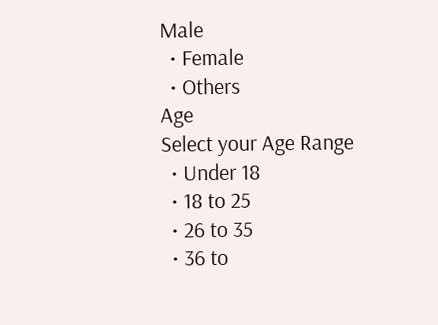Male
  • Female
  • Others
Age
Select your Age Range
  • Under 18
  • 18 to 25
  • 26 to 35
  • 36 to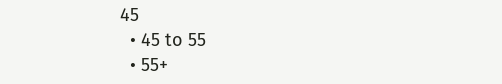45
  • 45 to 55
  • 55+